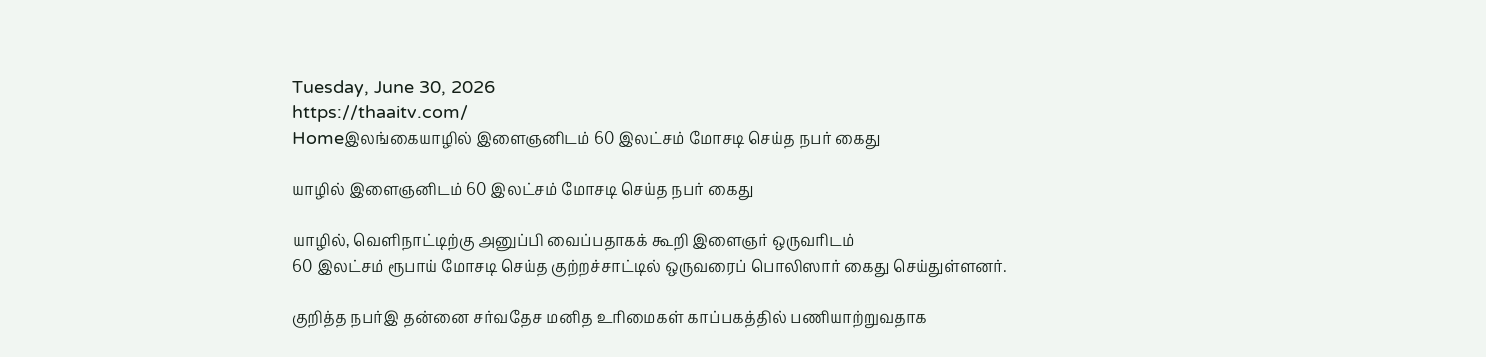Tuesday, June 30, 2026
https://thaaitv.com/
Homeஇலங்கையாழில் இளைஞனிடம் 60 இலட்சம் மோசடி செய்த நபர் கைது

யாழில் இளைஞனிடம் 60 இலட்சம் மோசடி செய்த நபர் கைது

யாழில், வெளிநாட்டிற்கு அனுப்பி வைப்பதாகக் கூறி இளைஞர் ஒருவரிடம்
60 இலட்சம் ரூபாய் மோசடி செய்த குற்றச்சாட்டில் ஒருவரைப் பொலிஸார் கைது செய்துள்ளனர்.

குறித்த நபர்இ தன்னை சர்வதேச மனித உரிமைகள் காப்பகத்தில் பணியாற்றுவதாக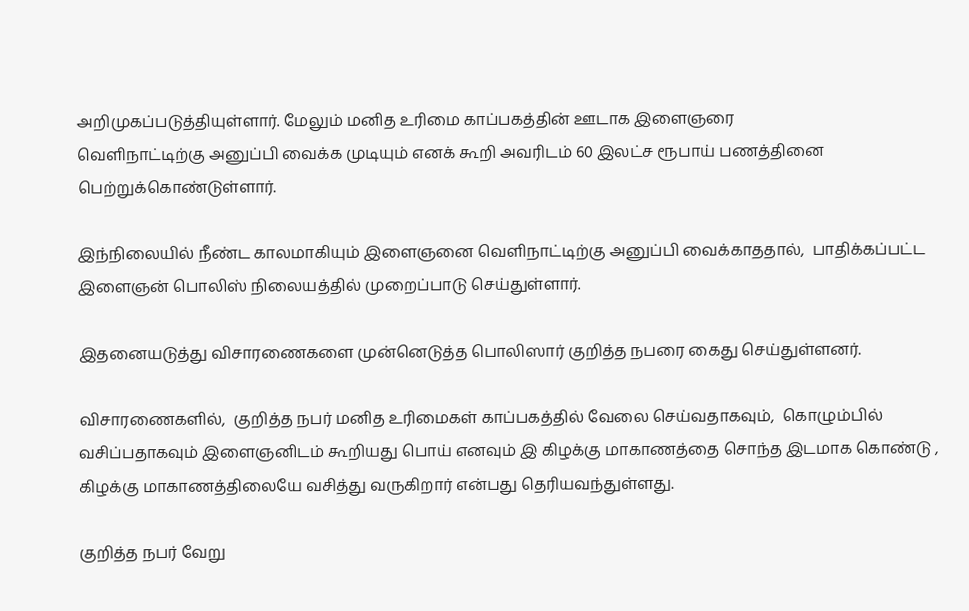அறிமுகப்படுத்தியுள்ளார். மேலும் மனித உரிமை காப்பகத்தின் ஊடாக இளைஞரை
வெளிநாட்டிற்கு அனுப்பி வைக்க முடியும் எனக் கூறி அவரிடம் 60 இலட்ச ரூபாய் பணத்தினை பெற்றுக்கொண்டுள்ளார்.

இந்நிலையில் நீண்ட காலமாகியும் இளைஞனை வெளிநாட்டிற்கு அனுப்பி வைக்காததால்,  பாதிக்கப்பட்ட இளைஞன் பொலிஸ் நிலையத்தில் முறைப்பாடு செய்துள்ளார்.

இதனையடுத்து விசாரணைகளை முன்னெடுத்த பொலிஸார் குறித்த நபரை கைது செய்துள்ளனர்.

விசாரணைகளில்,  குறித்த நபர் மனித உரிமைகள் காப்பகத்தில் வேலை செய்வதாகவும்,  கொழும்பில் வசிப்பதாகவும் இளைஞனிடம் கூறியது பொய் எனவும் இ கிழக்கு மாகாணத்தை சொந்த இடமாக கொண்டு ,  கிழக்கு மாகாணத்திலையே வசித்து வருகிறார் என்பது தெரியவந்துள்ளது.

குறித்த நபர் வேறு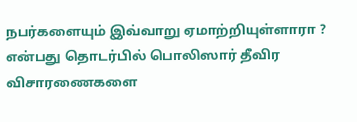நபர்களையும் இவ்வாறு ஏமாற்றியுள்ளாரா ? என்பது தொடர்பில் பொலிஸார் தீவிர விசாரணைகளை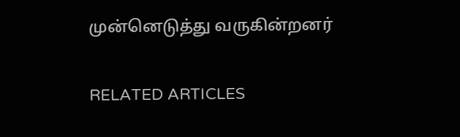முன்னெடுத்து வருகின்றனர்

RELATED ARTICLES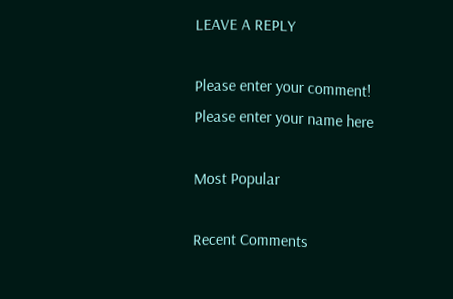LEAVE A REPLY

Please enter your comment!
Please enter your name here

Most Popular

Recent Comments